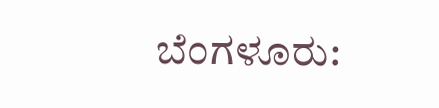ಬೆಂಗಳೂರು: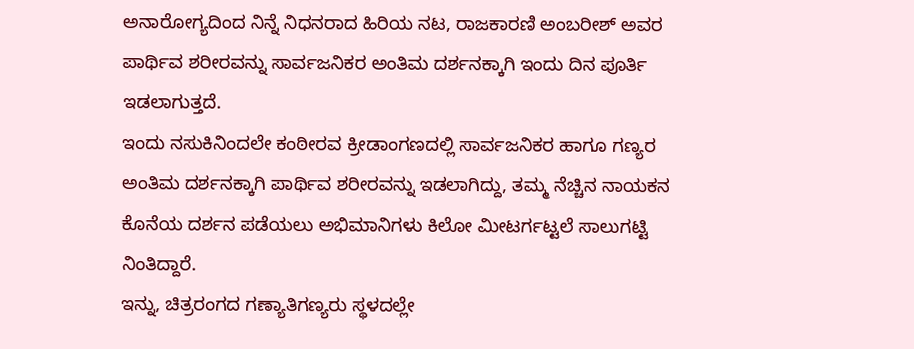ಅನಾರೋಗ್ಯದಿಂದ ನಿನ್ನೆ ನಿಧನರಾದ ಹಿರಿಯ ನಟ, ರಾಜಕಾರಣಿ ಅಂಬರೀಶ್ ಅವರ ಪಾರ್ಥಿವ ಶರೀರವನ್ನು ಸಾರ್ವಜನಿಕರ ಅಂತಿಮ ದರ್ಶನಕ್ಕಾಗಿ ಇಂದು ದಿನ ಪೂರ್ತಿ ಇಡಲಾಗುತ್ತದೆ.
ಇಂದು ನಸುಕಿನಿಂದಲೇ ಕಂಠೀರವ ಕ್ರೀಡಾಂಗಣದಲ್ಲಿ ಸಾರ್ವಜನಿಕರ ಹಾಗೂ ಗಣ್ಯರ ಅಂತಿಮ ದರ್ಶನಕ್ಕಾಗಿ ಪಾರ್ಥಿವ ಶರೀರವನ್ನು ಇಡಲಾಗಿದ್ದು, ತಮ್ಮ ನೆಚ್ಚಿನ ನಾಯಕನ ಕೊನೆಯ ದರ್ಶನ ಪಡೆಯಲು ಅಭಿಮಾನಿಗಳು ಕಿಲೋ ಮೀಟರ್ಗಟ್ಟಲೆ ಸಾಲುಗಟ್ಟಿ ನಿಂತಿದ್ದಾರೆ.
ಇನ್ನು, ಚಿತ್ರರಂಗದ ಗಣ್ಯಾತಿಗಣ್ಯರು ಸ್ಥಳದಲ್ಲೇ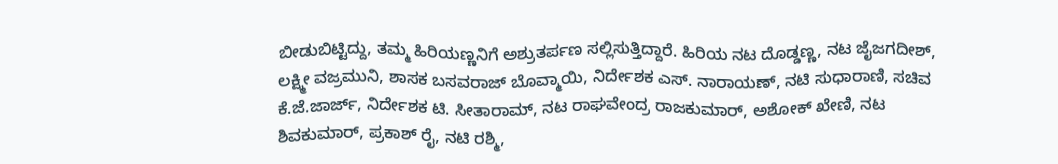ಬೀಡುಬಿಟ್ಟಿದ್ದು, ತಮ್ಮ ಹಿರಿಯಣ್ಣನಿಗೆ ಅಶ್ರುತರ್ಪಣ ಸಲ್ಲಿಸುತ್ತಿದ್ದಾರೆ. ಹಿರಿಯ ನಟ ದೊಡ್ಡಣ್ಣ, ನಟ ಜೈಜಗದೀಶ್, ಲಕ್ಷ್ಮೀ ವಜ್ರಮುನಿ, ಶಾಸಕ ಬಸವರಾಜ್ ಬೊವ್ಮಾಯಿ, ನಿರ್ದೇಶಕ ಎಸ್. ನಾರಾಯಣ್, ನಟಿ ಸುಧಾರಾಣಿ, ಸಚಿವ ಕೆ.ಜೆ.ಜಾರ್ಜ್, ನಿರ್ದೇಶಕ ಟಿ. ಸೀತಾರಾಮ್, ನಟ ರಾಘವೇಂದ್ರ ರಾಜಕುಮಾರ್, ಅಶೋಕ್ ಖೇಣಿ, ನಟ ಶಿವಕುಮಾರ್, ಪ್ರಕಾಶ್ ರೈ, ನಟಿ ರಶ್ಮಿ,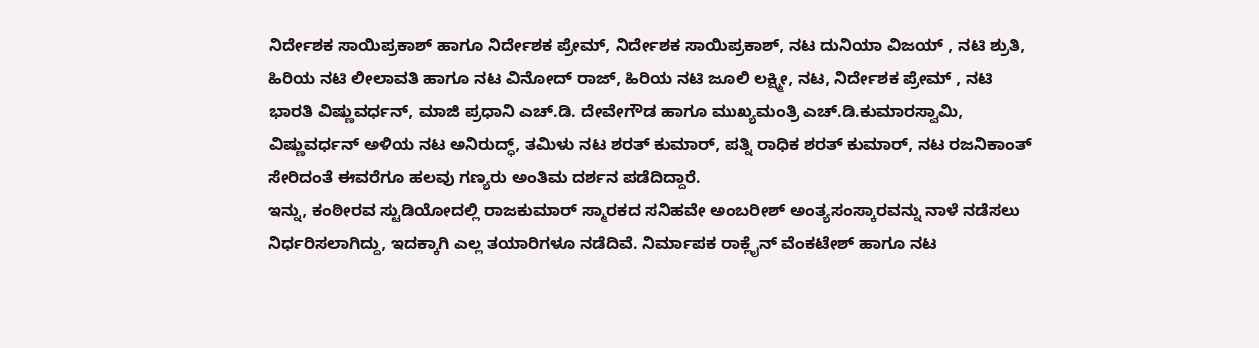ನಿರ್ದೇಶಕ ಸಾಯಿಪ್ರಕಾಶ್ ಹಾಗೂ ನಿರ್ದೇಶಕ ಪ್ರೇಮ್, ನಿರ್ದೇಶಕ ಸಾಯಿಪ್ರಕಾಶ್, ನಟ ದುನಿಯಾ ವಿಜಯ್ , ನಟಿ ಶ್ರುತಿ, ಹಿರಿಯ ನಟಿ ಲೀಲಾವತಿ ಹಾಗೂ ನಟ ವಿನೋದ್ ರಾಜ್, ಹಿರಿಯ ನಟಿ ಜೂಲಿ ಲಕ್ಷ್ಮೀ, ನಟ, ನಿರ್ದೇಶಕ ಪ್ರೇಮ್ , ನಟಿ ಭಾರತಿ ವಿಷ್ಣುವರ್ಧನ್, ಮಾಜಿ ಪ್ರಧಾನಿ ಎಚ್.ಡಿ. ದೇವೇಗೌಡ ಹಾಗೂ ಮುಖ್ಯಮಂತ್ರಿ ಎಚ್.ಡಿ.ಕುಮಾರಸ್ವಾಮಿ, ವಿಷ್ಣುವರ್ಧನ್ ಅಳಿಯ ನಟ ಅನಿರುದ್ಧ್, ತಮಿಳು ನಟ ಶರತ್ ಕುಮಾರ್, ಪತ್ನಿ ರಾಧಿಕ ಶರತ್ ಕುಮಾರ್, ನಟ ರಜನಿಕಾಂತ್ ಸೇರಿದಂತೆ ಈವರೆಗೂ ಹಲವು ಗಣ್ಯರು ಅಂತಿಮ ದರ್ಶನ ಪಡೆದಿದ್ದಾರೆ.
ಇನ್ನು, ಕಂಠೀರವ ಸ್ಟುಡಿಯೋದಲ್ಲಿ ರಾಜಕುಮಾರ್ ಸ್ಮಾರಕದ ಸನಿಹವೇ ಅಂಬರೀಶ್ ಅಂತ್ಯಸಂಸ್ಕಾರವನ್ನು ನಾಳೆ ನಡೆಸಲು ನಿರ್ಧರಿಸಲಾಗಿದ್ದು, ಇದಕ್ಕಾಗಿ ಎಲ್ಲ ತಯಾರಿಗಳೂ ನಡೆದಿವೆ. ನಿರ್ಮಾಪಕ ರಾಕ್ಲೈನ್ ವೆಂಕಟೇಶ್ ಹಾಗೂ ನಟ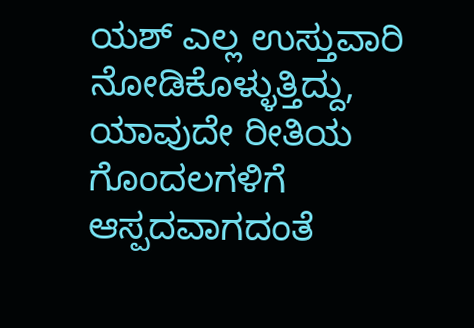ಯಶ್ ಎಲ್ಲ ಉಸ್ತುವಾರಿ ನೋಡಿಕೊಳ್ಳುತ್ತಿದ್ದು, ಯಾವುದೇ ರೀತಿಯ ಗೊಂದಲಗಳಿಗೆ ಆಸ್ಪದವಾಗದಂತೆ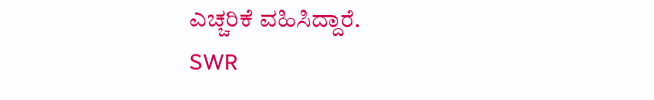ಎಚ್ಚರಿಕೆ ವಹಿಸಿದ್ದಾರೆ.
SWR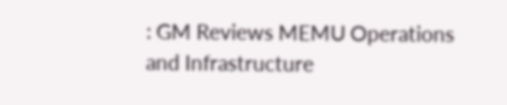: GM Reviews MEMU Operations and Infrastructure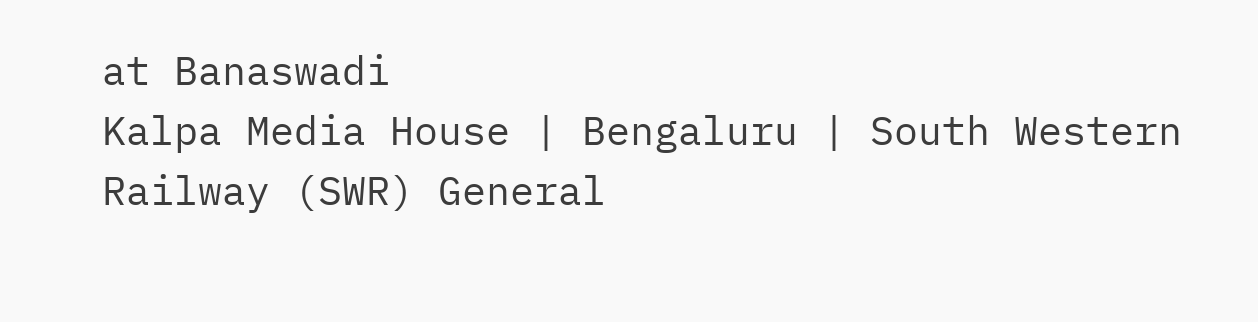at Banaswadi
Kalpa Media House | Bengaluru | South Western Railway (SWR) General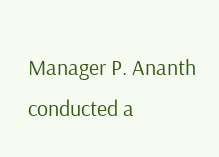Manager P. Ananth conducted a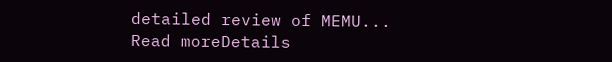detailed review of MEMU...
Read moreDetails